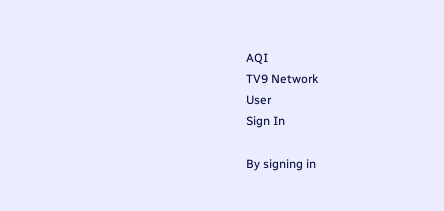AQI
TV9 Network
User
Sign In

By signing in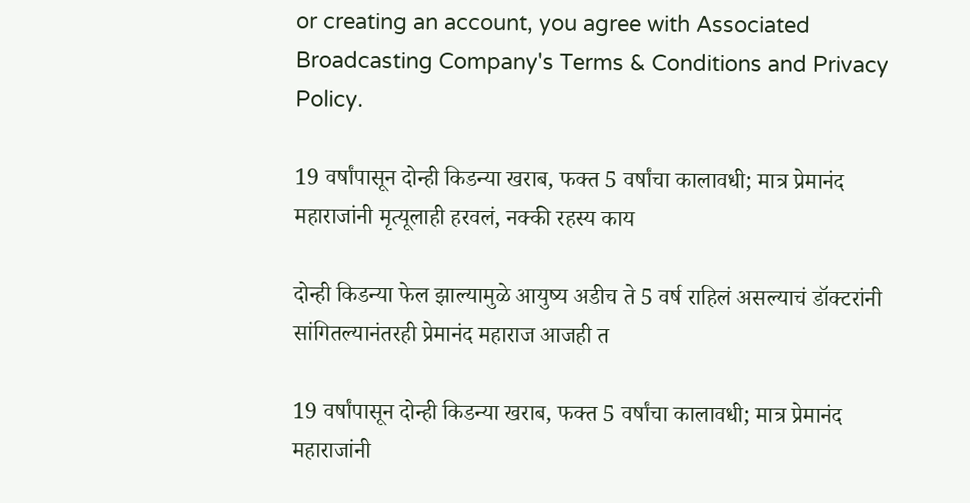or creating an account, you agree with Associated Broadcasting Company's Terms & Conditions and Privacy Policy.

19 वर्षांपासून दोन्ही किडन्या खराब, फक्त 5 वर्षांचा कालावधी; मात्र प्रेमानंद महाराजांनी मृत्यूलाही हरवलं, नक्की रहस्य काय

दोन्ही किडन्या फेल झाल्यामुळे आयुष्य अडीच ते 5 वर्ष राहिलं असल्याचं डॉक्टरांनी सांगितल्यानंतरही प्रेमानंद महाराज आजही त

19 वर्षांपासून दोन्ही किडन्या खराब, फक्त 5 वर्षांचा कालावधी; मात्र प्रेमानंद महाराजांनी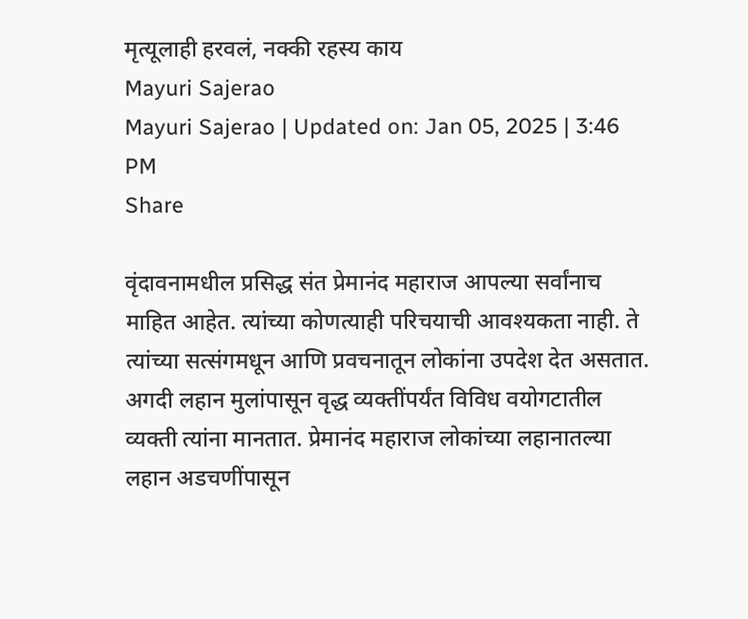मृत्यूलाही हरवलं, नक्की रहस्य काय
Mayuri Sajerao
Mayuri Sajerao | Updated on: Jan 05, 2025 | 3:46 PM
Share

वृंदावनामधील प्रसिद्ध संत प्रेमानंद महाराज आपल्या सर्वांनाच माहित आहेत. त्यांच्या कोणत्याही परिचयाची आवश्यकता नाही. ते त्यांच्या सत्संगमधून आणि प्रवचनातून लोकांना उपदेश देत असतात. अगदी लहान मुलांपासून वृद्ध व्यक्तींपर्यंत विविध वयोगटातील व्यक्ती त्यांना मानतात. प्रेमानंद महाराज लोकांच्या लहानातल्या लहान अडचणींपासून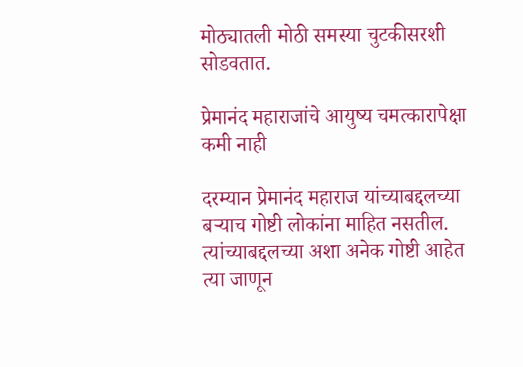मोठ्यातली मोठी समस्या चुटकीसरशी सोडवतात.

प्रेमानंद महाराजांचे आयुष्य चमत्कारापेक्षा कमी नाही

दरम्यान प्रेमानंद महाराज यांच्याबद्दलच्या बऱ्याच गोष्टी लोकांना माहित नसतील. त्यांच्याबद्दलच्या अशा अनेक गोष्टी आहेत त्या जाणून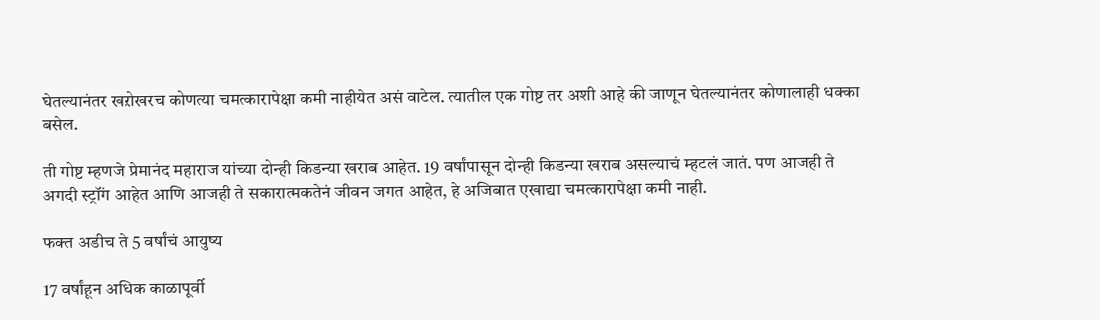घेतल्यानंतर खऱोखरच कोणत्या चमत्कारापेक्षा कमी नाहीयेत असं वाटेल. त्यातील एक गोष्ट तर अशी आहे की जाणून घेतल्यानंतर कोणालाही धक्का बसेल.

ती गोष्ट म्हणजे प्रेमानंद महाराज यांच्या दोन्ही किडन्या खराब आहेत. 19 वर्षांपासून दोन्ही किडन्या खराब असल्याचं म्हटलं जातं. पण आजही ते अगदी स्ट्रॉंग आहेत आणि आजही ते सकारात्मकतेनं जीवन जगत आहेत, हे अजिबात एखाद्या चमत्कारापेक्षा कमी नाही.

फक्त अडीच ते 5 वर्षांचं आयुष्य

17 वर्षांहून अधिक काळापूर्वी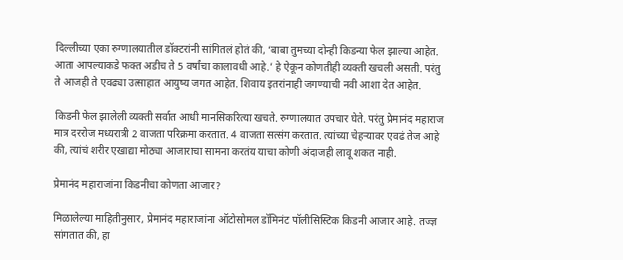दिल्लीच्या एका रुग्णालयातील डॉक्टरांनी सांगितलं होतं की, ‘बाबा तुमच्या दोन्ही किडन्या फेल झाल्या आहेत. आता आपल्याकडे फक्त अडीच ते 5 वर्षांचा कालावधी आहे.’ हे ऐकून कोणतीही व्यक्ती खचली असती. परंतु ते आजही ते एवढ्या उत्साहात आयुष्य जगत आहेत. शिवाय इतरांनाही जगण्याची नवी आशा देत आहेत.

किडनी फेल झालेली व्यक्ती सर्वात आधी मानसिकरित्या खचते. रुग्णालयात उपचार घेते. परंतु प्रेमानंद महाराज मात्र दररोज मध्यरात्री 2 वाजता परिक्रमा करतात. 4 वाजता सत्संग करतात. त्यांच्या चेहऱ्यावर एवढं तेज आहे की, त्यांचं शरीर एखाद्या मोठ्या आजाराचा सामना करतंय याचा कोणी अंदाजही लावू शकत नाही.

प्रेमानंद महाराजांना किडनीचा कोणता आजार?

मिळालेल्या माहितीनुसार, प्रेमानंद महाराजांना ऑटोसोमल डॉमिनंट पॉलीसिस्टिक किडनी आजार आहे. तज्ज्ञ सांगतात की, हा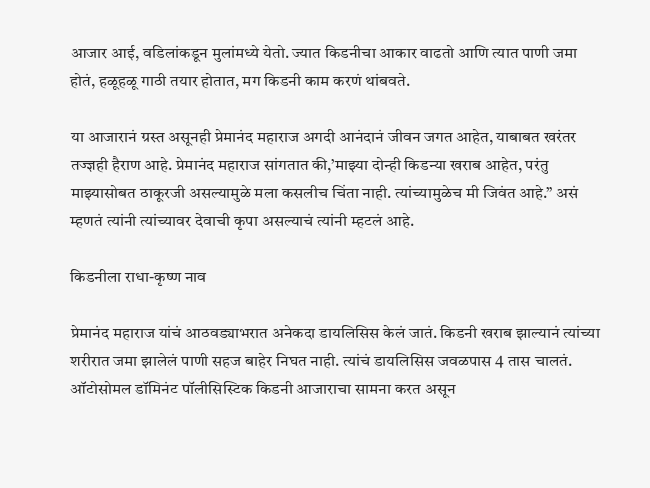आजार आई, वडिलांकडून मुलांमध्ये येतो. ज्यात किडनीचा आकार वाढतो आणि त्यात पाणी जमा होतं, हळूहळू गाठी तयार होतात, मग किडनी काम करणं थांबवते.

या आजारानं ग्रस्त असूनही प्रेमानंद महाराज अगदी आनंदानं जीवन जगत आहेत, याबाबत खरंतर तज्ज्ञही हैराण आहे. प्रेमानंद महाराज सांगतात की,’माझ्या दोन्ही किडन्या खराब आहेत, परंतु माझ्यासोबत ठाकूरजी असल्यामुळे मला कसलीच चिंता नाही. त्यांच्यामुळेच मी जिवंत आहे.” असं म्हणतं त्यांनी त्यांच्यावर देवाची कृपा असल्याचं त्यांनी म्हटलं आहे.

किडनीला राधा-कृष्ण नाव

प्रेमानंद महाराज यांचं आठवड्याभरात अनेकदा डायलिसिस केलं जातं. किडनी खराब झाल्यानं त्यांच्या शरीरात जमा झालेलं पाणी सहज बाहेर निघत नाही. त्यांचं डायलिसिस जवळपास 4 तास चालतं. ऑटोसोमल डॉमिनंट पॉलीसिस्टिक किडनी आजाराचा सामना करत असून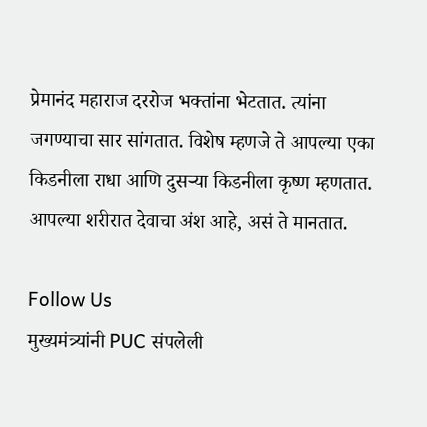प्रेमानंद महाराज दररोज भक्तांना भेटतात. त्यांना जगण्याचा सार सांगतात. विशेष म्हणजे ते आपल्या एका किडनीला राधा आणि दुसऱ्या किडनीला कृष्ण म्हणतात. आपल्या शरीरात देवाचा अंश आहे, असं ते मानतात.

Follow Us
मुख्यमंत्र्यांनी PUC संपलेली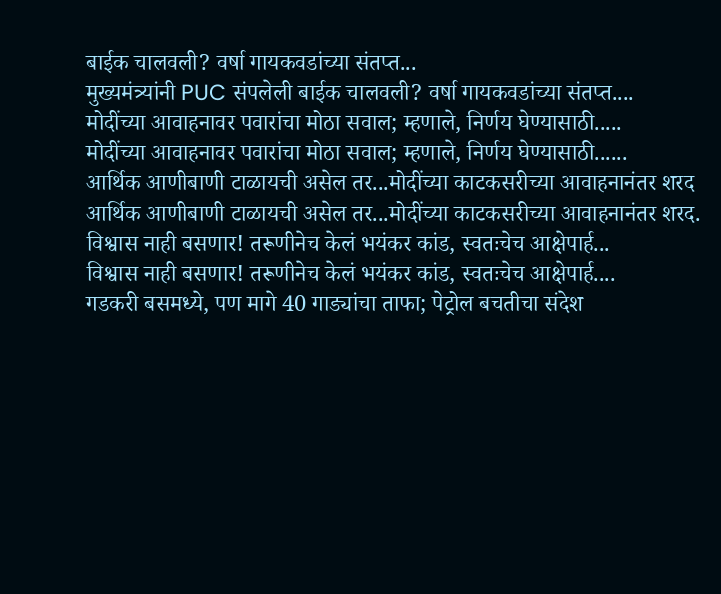बाईक चालवली? वर्षा गायकवडांच्या संतप्त...
मुख्यमंत्र्यांनी PUC संपलेली बाईक चालवली? वर्षा गायकवडांच्या संतप्त....
मोदींच्या आवाहनावर पवारांचा मोठा सवाल; म्हणाले, निर्णय घेण्यासाठी.....
मोदींच्या आवाहनावर पवारांचा मोठा सवाल; म्हणाले, निर्णय घेण्यासाठी......
आर्थिक आणीबाणी टाळायची असेल तर...मोदींच्या काटकसरीच्या आवाहनानंतर शरद
आर्थिक आणीबाणी टाळायची असेल तर...मोदींच्या काटकसरीच्या आवाहनानंतर शरद.
विश्वास नाही बसणार! तरूणीनेच केलं भयंकर कांड, स्वतःचेच आक्षेपार्ह...
विश्वास नाही बसणार! तरूणीनेच केलं भयंकर कांड, स्वतःचेच आक्षेपार्ह....
गडकरी बसमध्ये, पण मागे 40 गाड्यांचा ताफा; पेट्रोल बचतीचा संदेश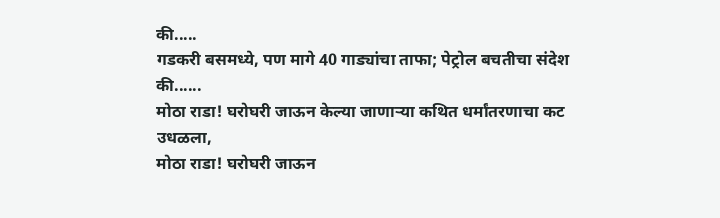की.....
गडकरी बसमध्ये, पण मागे 40 गाड्यांचा ताफा; पेट्रोल बचतीचा संदेश की......
मोठा राडा! घरोघरी जाऊन केल्या जाणाऱ्या कथित धर्मांतरणाचा कट उधळला,
मोठा राडा! घरोघरी जाऊन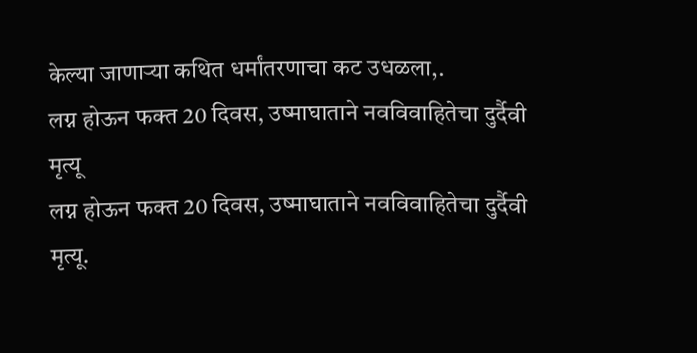केल्या जाणाऱ्या कथित धर्मांतरणाचा कट उधळला,.
लग्न होऊन फक्त 20 दिवस, उष्माघाताने नवविवाहितेचा दुर्दैवी मृत्यू
लग्न होऊन फक्त 20 दिवस, उष्माघाताने नवविवाहितेचा दुर्दैवी मृत्यू.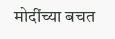मोदींच्या बचत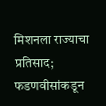मिशनला राज्याचा प्रतिसाद; फडणवीसांकडून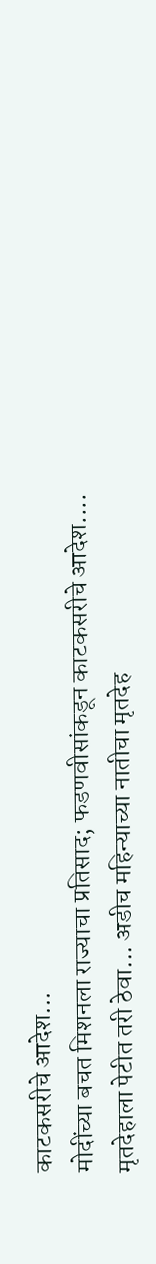काटकसरीचे आदेश...
मोदींच्या बचत मिशनला राज्याचा प्रतिसाद; फडणवीसांकडून काटकसरीचे आदेश....
मृतदेहाला पेटीत तरी ठेवा... अडीच महिन्याच्या नातीचा मृतदेह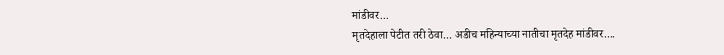मांडीवर...
मृतदेहाला पेटीत तरी ठेवा... अडीच महिन्याच्या नातीचा मृतदेह मांडीवर....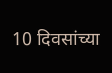10 दिवसांच्या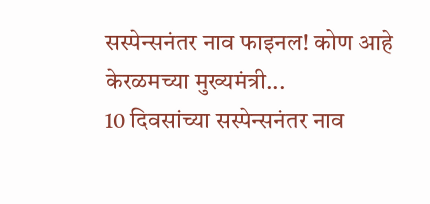सस्पेन्सनंतर नाव फाइनल! कोण आहे केरळमच्या मुख्यमंत्री...
10 दिवसांच्या सस्पेन्सनंतर नाव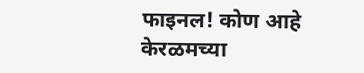फाइनल! कोण आहे केरळमच्या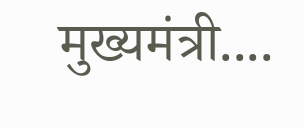मुख्यमंत्री....